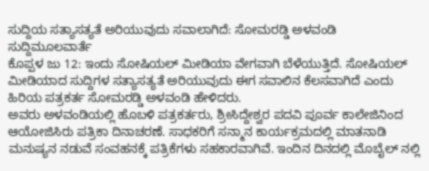ಸುದ್ದಿಯ ಸತ್ಯಾಸತ್ಯತೆ ಅರಿಯುವುದು ಸವಾಲಾಗಿದೆ: ಸೋಮರಡ್ಡಿ ಅಳವಂಡಿ
ಸುದ್ದಿಮೂಲವಾರ್ತೆ
ಕೊಪ್ಪಳ ಜು 12: ಇಂದು ಸೋಷಿಯಲ್ ಮೀಡಿಯಾ ವೇಗವಾಗಿ ಬೆಳೆಯುತ್ತಿದೆ. ಸೋಷಿಯಲ್ ಮೀಡಿಯಾದ ಸುದ್ದಿಗಳ ಸತ್ಯಾಸತ್ಯತೆ ಅರಿಯುವುದು ಈಗ ಸವಾಲಿನ ಕೆಲಸವಾಗಿದೆ ಎಂದು ಹಿರಿಯ ಪತ್ರಕರ್ತ ಸೋಮರಡ್ಡಿ ಅಳವಂಡಿ ಹೇಳಿದರು.
ಅವರು ಅಳವಂಡಿಯಲ್ಲಿ ಹೊಬಳಿ ಪತ್ರಕರ್ತರು, ಶ್ರೀಸಿದ್ದೇಶ್ವರ ಪದವಿ ಪೂರ್ವ ಕಾಲೇಜಿನಿಂದ ಆಯೋಜಿಸಿರು ಪತ್ರಿಕಾ ದಿನಾಚರಣೆ. ಸಾಧಕರಿಗೆ ಸನ್ಮಾನ ಕಾರ್ಯಕ್ರಮದಲ್ಲಿ ಮಾತನಾಡಿ ಮನುಷ್ಯನ ನಡುವೆ ಸಂವಹನಕ್ಕೆ ಪತ್ರಿಕೆಗಳು ಸಹಕಾರವಾಗಿವೆ. ಇಂದಿನ ದಿನದಲ್ಲಿ ಮೊಬೈಲ್ ನಲ್ಲಿ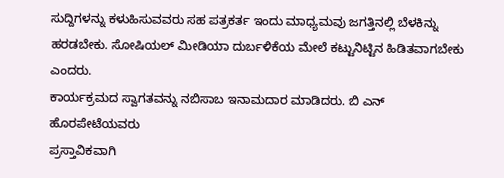ಸುದ್ದಿಗಳನ್ನು ಕಳುಹಿಸುವವರು ಸಹ ಪತ್ರಕರ್ತ ಇಂದು ಮಾಧ್ಯಮವು ಜಗತ್ತಿನಲ್ಲಿ ಬೆಳಕಿನ್ನು ಹರಡಬೇಕು. ಸೋಷಿಯಲ್ ಮೀಡಿಯಾ ದುರ್ಬಳಿಕೆಯ ಮೇಲೆ ಕಟ್ಟುನಿಟ್ಟಿನ ಹಿಡಿತವಾಗಬೇಕು ಎಂದರು.
ಕಾರ್ಯಕ್ರಮದ ಸ್ವಾಗತವನ್ನು ನಬಿಸಾಬ ಇನಾಮದಾರ ಮಾಡಿದರು. ಬಿ ಎನ್ ಹೊರಪೇಟೆಯವರು
ಪ್ರಸ್ತಾವಿಕವಾಗಿ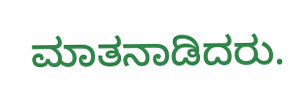ಮಾತನಾಡಿದರು.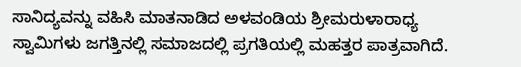ಸಾನಿದ್ಯವನ್ನು ವಹಿಸಿ ಮಾತನಾಡಿದ ಅಳವಂಡಿಯ ಶ್ರೀಮರುಳಾರಾಧ್ಯ ಸ್ವಾಮಿಗಳು ಜಗತ್ತಿನಲ್ಲಿ ಸಮಾಜದಲ್ಲಿ ಪ್ರಗತಿಯಲ್ಲಿ ಮಹತ್ತರ ಪಾತ್ರವಾಗಿದೆ.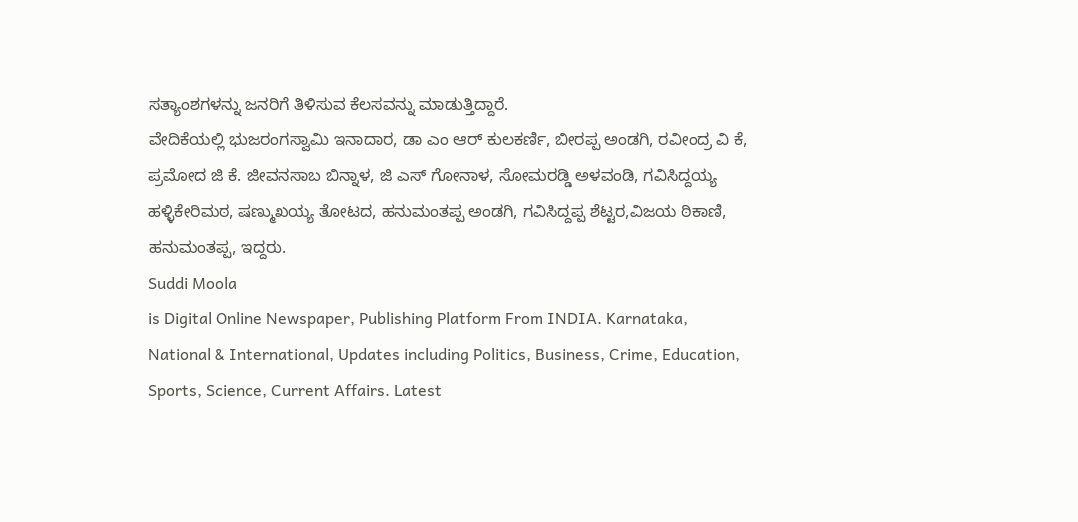ಸತ್ಯಾಂಶಗಳನ್ನು ಜನರಿಗೆ ತಿಳಿಸುವ ಕೆಲಸವನ್ನು ಮಾಡುತ್ತಿದ್ದಾರೆ.
ವೇದಿಕೆಯಲ್ಲಿ ಭುಜರಂಗಸ್ವಾಮಿ ಇನಾದಾರ, ಡಾ ಎಂ ಆರ್ ಕುಲಕರ್ಣಿ, ಬೀರಪ್ಪ ಅಂಡಗಿ, ರವೀಂದ್ರ ವಿ ಕೆ, ಪ್ರಮೋದ ಜಿ ಕೆ. ಜೀವನಸಾಬ ಬಿನ್ನಾಳ, ಜಿ ಎಸ್ ಗೋನಾಳ, ಸೋಮರಡ್ಡಿ ಅಳವಂಡಿ, ಗವಿಸಿದ್ದಯ್ಯ ಹಳ್ಳಿಕೇರಿಮಠ, ಷಣ್ಮುಖಯ್ಯ ತೋಟದ, ಹನುಮಂತಪ್ಪ ಅಂಡಗಿ, ಗವಿಸಿದ್ದಪ್ಪ ಶೆಟ್ಟರ,ವಿಜಯ ಠಿಕಾಣಿ, ಹನುಮಂತಪ್ಪ, ಇದ್ದರು.
Suddi Moola
is Digital Online Newspaper, Publishing Platform From INDIA. Karnataka, National & International, Updates including Politics, Business, Crime, Education, Sports, Science, Current Affairs. Latest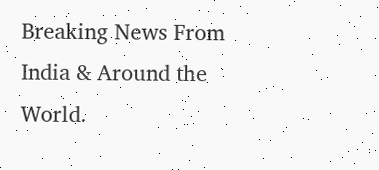Breaking News From India & Around the World.